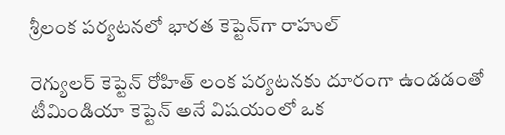శ్రీలంక పర్యటనలో భారత కెప్టెన్‌గా రాహుల్‌

రెగ్యులర్‌ కెప్టెన్‌ రోహిత్‌ లంక పర్యటనకు దూరంగా ఉండడంతో టీమిండియా కెప్టెన్‌ అనే విషయంలో ఒక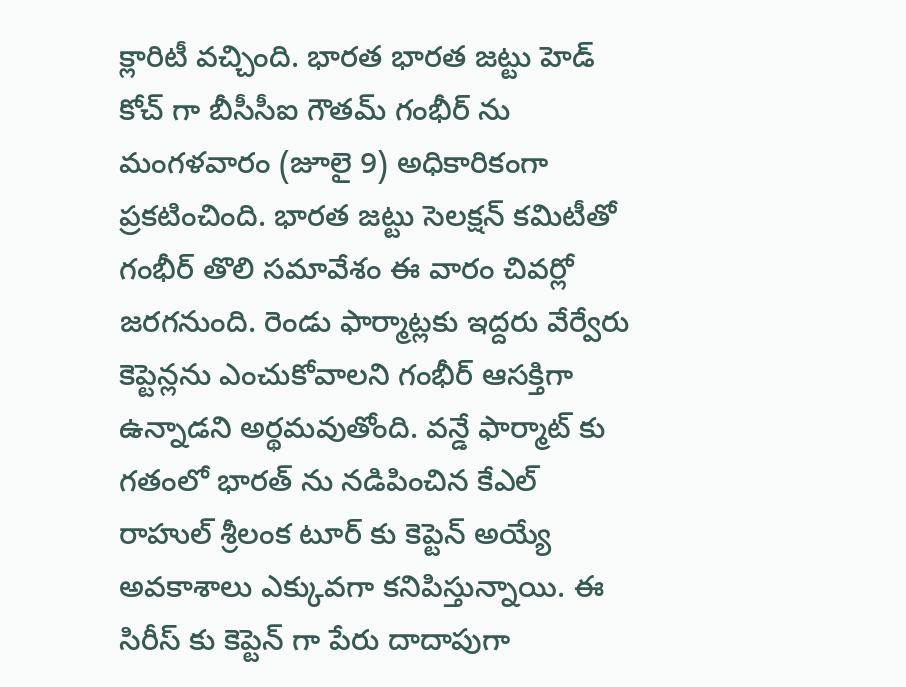క్లారిటీ వచ్చింది. భారత భారత జట్టు హెడ్‌ కోచ్‌ గా బీసీసీఐ గౌతమ్‌ గంభీర్‌ ను మంగళవారం (జూలై 9) అధికారికంగా ప్రకటించింది. భారత జట్టు సెలక్షన్‌ కమిటీతో గంభీర్‌ తొలి సమావేశం ఈ వారం చివర్లో జరగనుంది. రెండు ఫార్మాట్లకు ఇద్దరు వేర్వేరు కెప్టెన్లను ఎంచుకోవాలని గంభీర్‌ ఆసక్తిగా ఉన్నాడని అర్థమవుతోంది. వన్డే ఫార్మాట్‌ కు గతంలో భారత్‌ ను నడిపించిన కేఎల్‌ రాహుల్‌ శ్రీలంక టూర్‌ కు కెప్టెన్‌ అయ్యే అవకాశాలు ఎక్కువగా కనిపిస్తున్నాయి. ఈ సిరీస్‌ కు కెప్టెన్‌ గా పేరు దాదాపుగా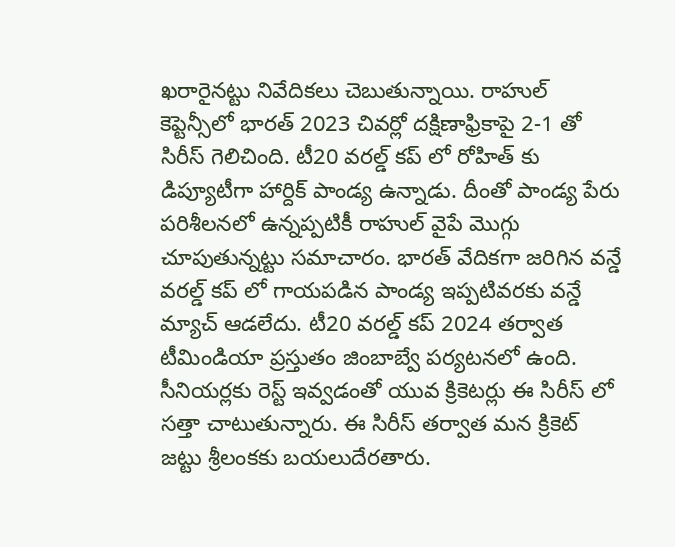ఖరారైనట్టు నివేదికలు చెబుతున్నాయి. రాహుల్‌ కెప్టెన్సీలో భారత్‌ 2023 చివర్లో దక్షిణాఫ్రికాపై 2-1 తో సిరీస్‌ గెలిచింది. టీ20 వరల్డ్‌ కప్‌ లో రోహిత్‌ కు డిప్యూటీగా హార్దిక్‌ పాండ్య ఉన్నాడు. దీంతో పాండ్య పేరు పరిశీలనలో ఉన్నప్పటికీ రాహుల్‌ వైపే మొగ్గు చూపుతున్నట్టు సమాచారం. భారత్‌ వేదికగా జరిగిన వన్డే వరల్డ్‌ కప్‌ లో గాయపడిన పాండ్య ఇప్పటివరకు వన్డే మ్యాచ్‌ ఆడలేదు. టీ20 వరల్డ్‌ కప్‌ 2024 తర్వాత టీమిండియా ప్రస్తుతం జింబాబ్వే పర్యటనలో ఉంది. సీనియర్లకు రెస్ట్‌ ఇవ్వడంతో యువ క్రికెటర్లు ఈ సిరీస్‌ లో సత్తా చాటుతున్నారు. ఈ సిరీస్‌ తర్వాత మన క్రికెట్‌ జట్టు శ్రీలంకకు బయలుదేరతారు.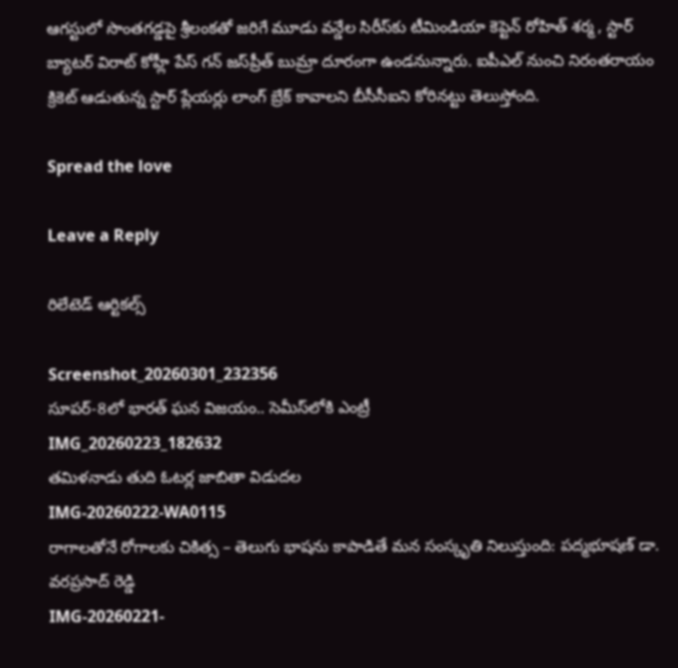ఆగస్టులో సొంతగడ్డపై శ్రీలంకతో జరిగే మూడు వన్డేల సిరీస్‌కు టీమిండియా కెప్టెన్‌ రోహిత్‌ శర్మ , స్టార్‌ బ్యాటర్‌ విరాట్‌ కోహ్లీ పేస్‌ గన్‌ జస్‌ప్రీత్‌ బుమ్రా దూరంగా ఉండనున్నారు. ఐపీఎల్‌ నుంచి నిరంతరాయం క్రికెట్‌ ఆడుతున్న స్టార్‌ ప్లేయర్లు లాంగ్‌ బ్రేక్‌ కావాలని బీసీసీఐని కోరినట్టు తెలుస్తోంది.

Spread the love

Leave a Reply

రిలేటెడ్ ఆర్టికల్స్

Screenshot_20260301_232356
సూపర్-8లో భారత్ ఘన విజయం.. సెమీస్‌లోకి ఎంట్రీ
IMG_20260223_182632
తమిళనాడు తుది ఓటర్ల జాబితా విడుదల
IMG-20260222-WA0115
రాగాలతోనే రోగాలకు చికిత్స – తెలుగు భాషను కాపాడితే మన సంస్కృతి నిలుస్తుంది: పద్మభూషణ్ డా. వరప్రసాద్ రెడ్డి
IMG-20260221-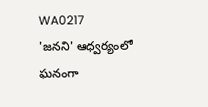WA0217
'జనని' ఆధ్వర్యంలో ఘనంగా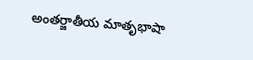అంతర్జాతీయ మాతృభాషా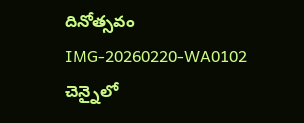దినోత్సవం
IMG-20260220-WA0102
చెన్నైలో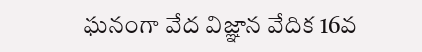ఘనంగా వేద విజ్ఞాన వేదిక 16వ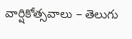వార్షికోత్సవాలు – తెలుగు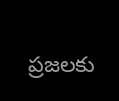ప్రజలకు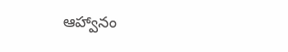ఆహ్వానం